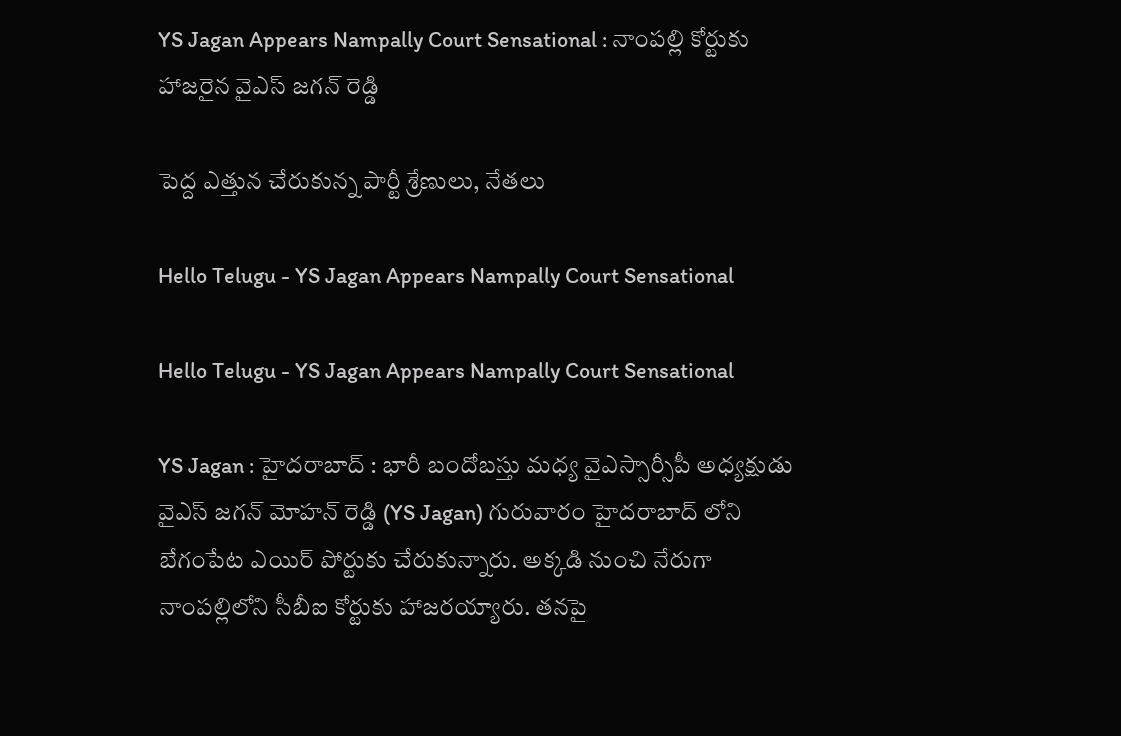YS Jagan Appears Nampally Court Sensational : నాంప‌ల్లి కోర్టుకు హాజ‌రైన వైఎస్ జ‌గ‌న్ రెడ్డి

పెద్ద ఎత్తున చేరుకున్న పార్టీ శ్రేణులు, నేత‌లు

Hello Telugu - YS Jagan Appears Nampally Court Sensational

Hello Telugu - YS Jagan Appears Nampally Court Sensational

YS Jagan : హైద‌రాబాద్ : భారీ బందోబ‌స్తు మ‌ధ్య వైఎస్సార్సీపీ అధ్య‌క్షుడు వైఎస్ జ‌గ‌న్ మోహ‌న్ రెడ్డి (YS Jagan) గురువారం హైద‌రాబాద్ లోని బేగంపేట ఎయిర్ పోర్టుకు చేరుకున్నారు. అక్క‌డి నుంచి నేరుగా నాంప‌ల్లిలోని సీబీఐ కోర్టుకు హాజ‌ర‌య్యారు. త‌న‌పై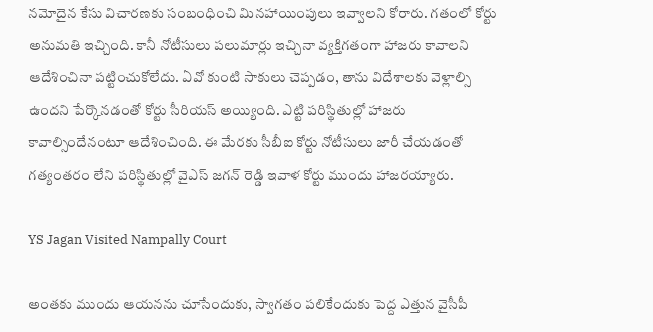న‌మోదైన కేసు విచార‌ణ‌కు సంబంధించి మిన‌హాయింపులు ఇవ్వాల‌ని కోరారు. గ‌తంలో కోర్టు అనుమ‌తి ఇచ్చింది. కానీ నోటీసులు ప‌లుమార్లు ఇచ్చినా వ్య‌క్తిగ‌తంగా హాజ‌రు కావాల‌ని ఆదేశించినా ప‌ట్టించుకోలేదు. ఏవో కుంటి సాకులు చెప్ప‌డం, తాను విదేశాల‌కు వెళ్లాల్సి ఉంద‌ని పేర్కొన‌డంతో కోర్టు సీరియ‌స్ అయ్యింది. ఎట్టి ప‌రిస్థితుల్లో హాజ‌రు కావాల్సిందేనంటూ ఆదేశించింది. ఈ మేర‌కు సీబీఐ కోర్టు నోటీసులు జారీ చేయ‌డంతో గ‌త్యంత‌రం లేని ప‌రిస్థితుల్లో వైఎస్ జ‌గ‌న్ రెడ్డి ఇవాళ కోర్టు ముందు హాజ‌ర‌య్యారు.

YS Jagan Visited Nampally Court

అంత‌కు ముందు ఆయ‌న‌ను చూసేందుకు, స్వాగ‌తం ప‌లికేందుకు పెద్ద ఎత్తున వైసీపీ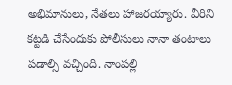అభిమానులు, నేత‌లు హాజ‌ర‌య్యారు. వీరిని క‌ట్ట‌డి చేసేందుకు పోలీసులు నానా తంటాలు ప‌డాల్సి వ‌చ్చింది. నాంపల్లి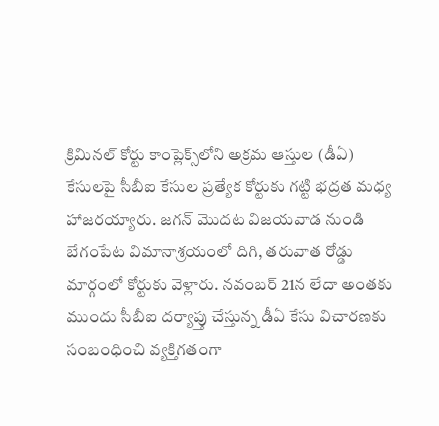క్రిమినల్ కోర్టు కాంప్లెక్స్‌లోని అక్రమ ఆస్తుల (డీఏ) కేసులపై సీబీఐ కేసుల ప్రత్యేక కోర్టుకు గట్టి భద్రత మధ్య హాజరయ్యారు. జగన్ మొదట విజయవాడ నుండి బేగంపేట విమానాశ్రయంలో దిగి, తరువాత రోడ్డు మార్గంలో కోర్టుకు వెళ్లారు. నవంబర్ 21న లేదా అంతకు ముందు సీబీఐ దర్యాప్తు చేస్తున్న డీఏ కేసు విచారణకు సంబంధించి వ్యక్తిగతంగా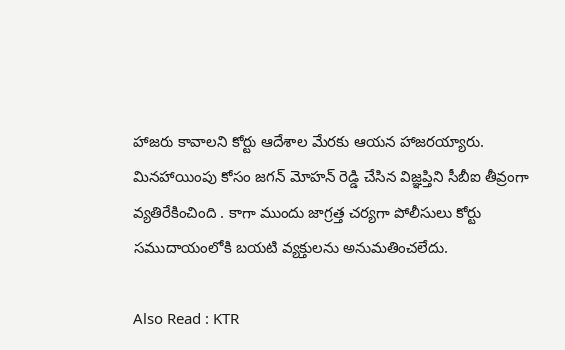హాజరు కావాలని కోర్టు ఆదేశాల మేరకు ఆయన హాజరయ్యారు. మినహాయింపు కోసం జగన్ మోహన్ రెడ్డి చేసిన విజ్ఞప్తిని సీబీఐ తీవ్రంగా వ్యతిరేకించింది . కాగా ముందు జాగ్రత్త చర్యగా పోలీసులు కోర్టు సముదాయంలోకి బయటి వ్యక్తులను అనుమతించలేదు.

Also Read : KTR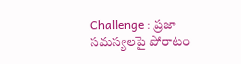Challenge : ప్ర‌జా స‌మ‌స్య‌ల‌పై పోరాటం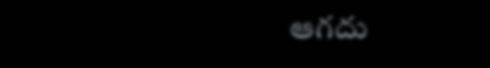ఆగ‌దు